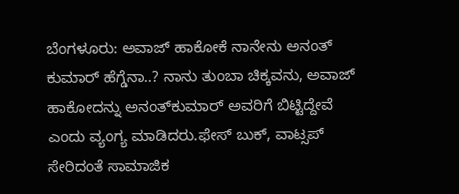ಬೆಂಗಳೂರು: ಅವಾಜ್ ಹಾಕೋಕೆ ನಾನೇನು ಅನಂತ್ ಕುಮಾರ್ ಹೆಗ್ಡೆನಾ..? ನಾನು ತುಂಬಾ ಚಿಕ್ಕವನು, ಅವಾಜ್ ಹಾಕೋದನ್ನು ಅನಂತ್‍ಕುಮಾರ್ ಅವರಿಗೆ ಬಿಟ್ಟಿದ್ದೇವೆ ಎಂದು ವ್ಯಂಗ್ಯ ಮಾಡಿದರು.ಫೇಸ್ ಬುಕ್, ವಾಟ್ಸಪ್ ಸೇರಿದಂತೆ ಸಾಮಾಜಿಕ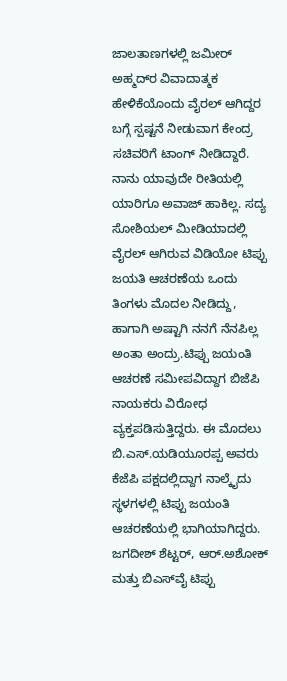ಜಾಲತಾಣಗಳಲ್ಲಿ ಜಮೀರ್ ಅಹ್ಮದ್‍ರ ವಿವಾದಾತ್ಮಕ ಹೇಳಿಕೆಯೊಂದು ವೈರಲ್ ಆಗಿದ್ದರ ಬಗ್ಗೆ ಸ್ಪಷ್ಟನೆ ನೀಡುವಾಗ ಕೇಂದ್ರ ಸಚಿವರಿಗೆ ಟಾಂಗ್ ನೀಡಿದ್ದಾರೆ. ನಾನು ಯಾವುದೇ ರೀತಿಯಲ್ಲಿ ಯಾರಿಗೂ ಅವಾಜ್ ಹಾಕಿಲ್ಲ. ಸದ್ಯ ಸೋಶಿಯಲ್ ಮೀಡಿಯಾದಲ್ಲಿ ವೈರಲ್ ಆಗಿರುವ ವಿಡಿಯೋ ಟಿಪ್ಪು ಜಯತಿ ಆಚರಣೆಯ ಒಂದು ತಿಂಗಳು ಮೊದಲ ನೀಡಿದ್ದು, ಹಾಗಾಗಿ ಅಷ್ಟಾಗಿ ನನಗೆ ನೆನಪಿಲ್ಲ ಅಂತಾ ಅಂದ್ರು.ಟಿಪ್ಪು ಜಯಂತಿ ಆಚರಣೆ ಸಮೀಪವಿದ್ದಾಗ ಬಿಜೆಪಿ ನಾಯಕರು ವಿರೋಧ ವ್ಯಕ್ತಪಡಿಸುತ್ತಿದ್ದರು. ಈ ಮೊದಲು ಬಿ.ಎಸ್.ಯಡಿಯೂರಪ್ಪ ಅವರು ಕೆಜೆಪಿ ಪಕ್ಷದಲ್ಲಿದ್ದಾಗ ನಾಲ್ಕೈದು ಸ್ಥಳಗಳಲ್ಲಿ ಟಿಪ್ಪು ಜಯಂತಿ ಆಚರಣೆಯಲ್ಲಿ ಭಾಗಿಯಾಗಿದ್ದರು. ಜಗದೀಶ್ ಶೆಟ್ಟರ್, ಆರ್.ಅಶೋಕ್ ಮತ್ತು ಬಿಎಸ್‍ವೈ ಟಿಪ್ಪು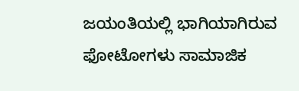ಜಯಂತಿಯಲ್ಲಿ ಭಾಗಿಯಾಗಿರುವ ಫೋಟೋಗಳು ಸಾಮಾಜಿಕ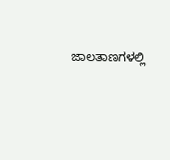ಜಾಲತಾಣಗಳಲ್ಲಿ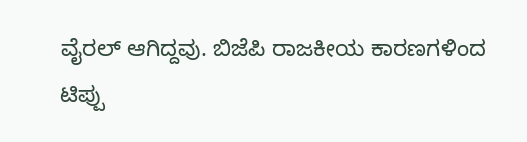ವೈರಲ್ ಆಗಿದ್ದವು. ಬಿಜೆಪಿ ರಾಜಕೀಯ ಕಾರಣಗಳಿಂದ ಟಿಪ್ಪು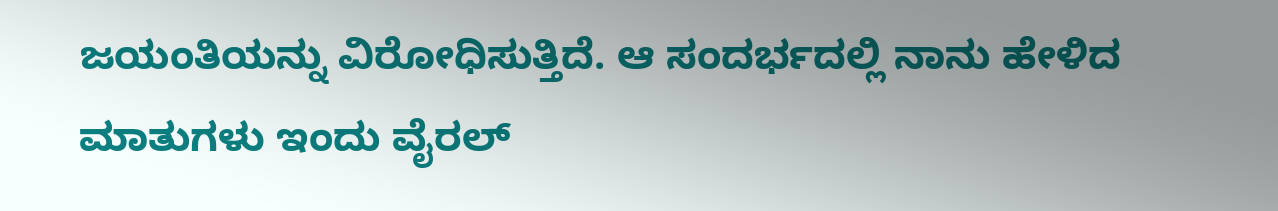ಜಯಂತಿಯನ್ನು ವಿರೋಧಿಸುತ್ತಿದೆ. ಆ ಸಂದರ್ಭದಲ್ಲಿ ನಾನು ಹೇಳಿದ ಮಾತುಗಳು ಇಂದು ವೈರಲ್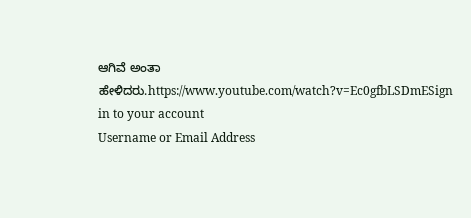ಆಗಿವೆ ಅಂತಾ ಹೇಳಿದರು.https://www.youtube.com/watch?v=Ec0gfbLSDmESign in to your account
Username or Email Address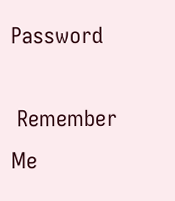Password

 Remember Me